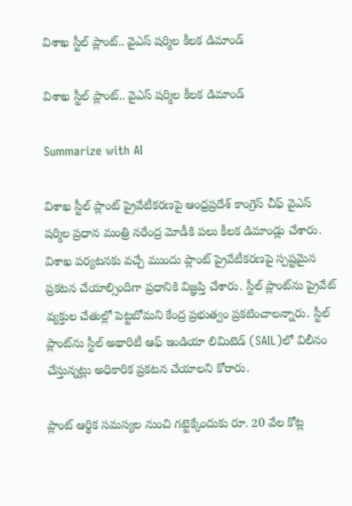విశాఖ స్టీల్ ప్లాంట్‌.. వైఎస్ షర్మిల కీలక డిమాండ్

విశాఖ స్టీల్ ప్లాంట్‌.. వైఎస్ షర్మిల కీలక డిమాండ్

Summarize with AI

విశాఖ స్టీల్ ప్లాంట్ ప్రైవేటీకరణపై ఆంధ్రప్రదేశ్ కాంగ్రెస్ చీఫ్ వైఎస్ షర్మిల ప్రధాన మంత్రి నరేంద్ర మోడీకి పలు కీలక డిమాండ్లు చేశారు. విశాఖ పర్యటనకు వచ్చే ముందు ప్లాంట్ ప్రైవేటీకరణపై స్పష్టమైన ప్రకటన చేయాల్సిందిగా ప్రధానికి విజ్ఞప్తి చేశారు. స్టీల్ ప్లాంట్‌ను ప్రైవేట్ వ్య‌క్తుల చేతుల్లో పెట్ట‌బోమ‌ని కేంద్ర ప్రభుత్వం ప్రకటించాలన్నారు. స్టీల్ ప్లాంట్‌ను స్టీల్ అథారిటీ ఆఫ్ ఇండియా లిమిటెడ్ (SAIL)లో విలీనం చేస్తున్నట్లు అధికారిక ప్రకటన చేయాలని కోరారు.

ప్లాంట్ ఆర్థిక సమస్యల నుంచి గట్టెక్కేందుకు రూ. 20 వేల కోట్ల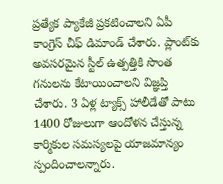ప్రత్యేక ప్యాకేజీ ప్రకటించాలని ఏపీ కాంగ్రెస్ చీఫ్ డిమాండ్ చేశారు. ప్లాంట్‌కు అవసరమైన స్టీల్ ఉత్పత్తికి సొంత గనులను కేటాయించాలని విజ్ఞప్తి చేశారు. 3 ఏళ్ల ట్యాక్స్ హాలీడేతో పాటు 1400 రోజులుగా ఆందోళన చేస్తున్న కార్మికుల సమస్యలపై యాజమాన్యం స్పందించాలన్నారు.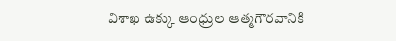విశాఖ ఉక్కు ఆంధ్రుల ఆత్మగౌరవానికి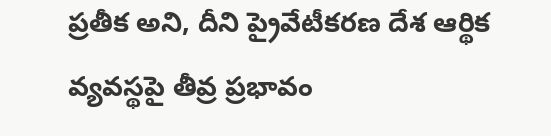ప్రతీక అని, దీని ప్రైవేటీకరణ దేశ ఆర్థిక వ్యవస్థపై తీవ్ర ప్రభావం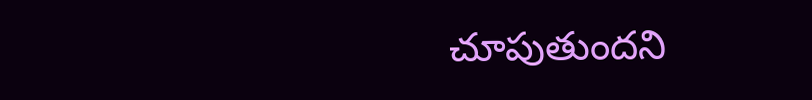చూపుతుందని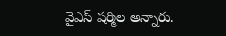వైఎస్ ష‌ర్మిల‌ అన్నారు.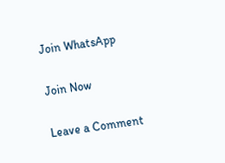Join WhatsApp

Join Now

Leave a Comment